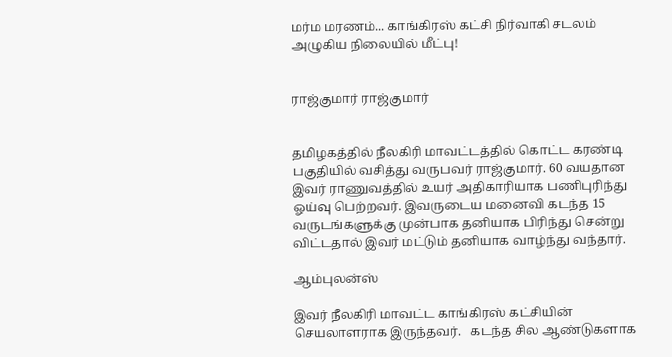மர்ம மரணம்... காங்கிரஸ் கட்சி நிர்வாகி சடலம் அழுகிய நிலையில் மீட்பு!


ராஜ்குமார் ராஜ்குமார்


தமிழகத்தில் நீலகிரி மாவட்டத்தில் கொட்ட கரண்டி பகுதியில் வசித்து வருபவர் ராஜ்குமார். 60 வயதான  இவர் ராணுவத்தில் உயர் அதிகாரியாக பணிபுரிந்து ஓய்வு பெற்றவர். இவருடைய மனைவி கடந்த 15 வருடங்களுக்கு முன்பாக தனியாக பிரிந்து சென்று விட்டதால் இவர் மட்டும் தனியாக வாழ்ந்து வந்தார்.

ஆம்புலன்ஸ்

இவர் நீலகிரி மாவட்ட காங்கிரஸ் கட்சியின் செயலாளராக இருந்தவர்.   கடந்த சில ஆண்டுகளாக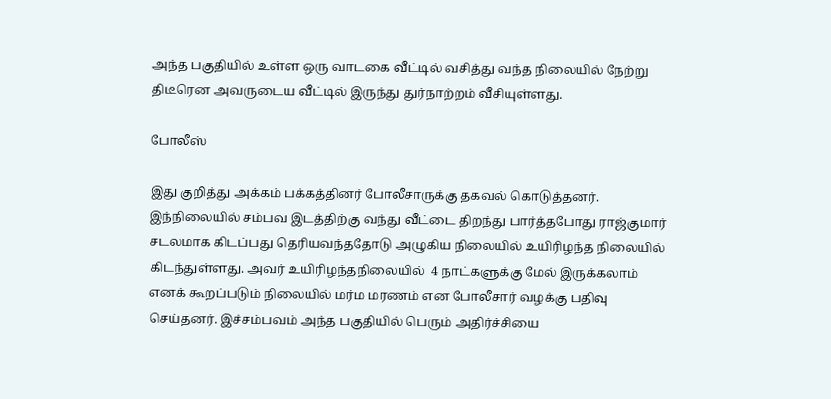அந்த பகுதியில் உள்ள ஒரு வாடகை வீட்டில் வசித்து வந்த நிலையில் நேற்று திடீரென அவருடைய வீட்டில் இருந்து துர்நாற்றம் வீசியுள்ளது.

போலீஸ்

இது குறித்து அக்கம் பக்கத்தினர் போலீசாருக்கு தகவல் கொடுத்தனர். இந்நிலையில் சம்பவ இடத்திற்கு வந்து வீட்டை திறந்து பார்த்தபோது ராஜ்குமார் சடலமாக கிடப்பது தெரியவந்ததோடு அழுகிய நிலையில் உயிரிழந்த நிலையில் கிடந்துள்ளது. அவர் உயிரிழந்தநிலையில்  4 நாட்களுக்கு மேல் இருக்கலாம் எனக் கூறப்படும் நிலையில் மர்ம மரணம் என போலீசார் வழக்கு பதிவு செய்தனர். இச்சம்பவம் அந்த பகுதியில் பெரும் அதிர்ச்சியை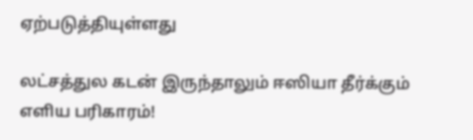ஏற்படுத்தியுள்ளது

லட்சத்துல கடன் இருந்தாலும் ஈஸியா தீர்க்கும் எளிய பரிகாரம்!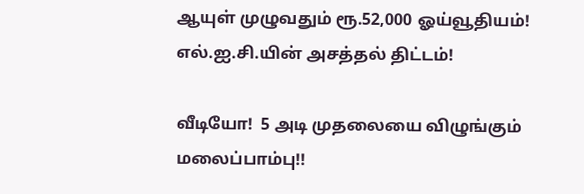ஆயுள் முழுவதும் ரூ.52,000 ஓய்வூதியம்! எல்.ஐ.சி.யின் அசத்தல் திட்டம்!

வீடியோ!  5 அடி முதலையை விழுங்கும் மலைப்பாம்பு!!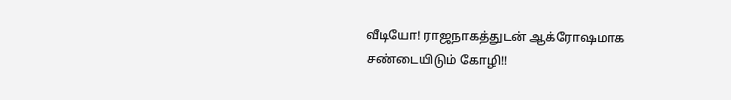வீடியோ! ராஜநாகத்துடன் ஆக்ரோஷமாக சண்டையிடும் கோழி!!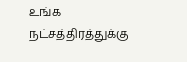உங்க நட்சத்திரத்துக்கு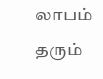லாபம் தரும்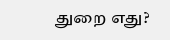துறை எது?